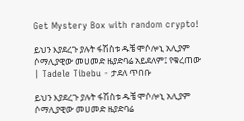Get Mystery Box with random crypto!

ይህን እያደረጉ ያሉት ፋሽስቱ ዱቼ ሞሶሎኒ አሊያም ሶማሊያዊው መሀመድ ዜያድባሬ አይደለም፤ የቁረጠው | Tadele Tibebu - ታደለ ጥበቡ

ይህን እያደረጉ ያሉት ፋሽስቱ ዱቼ ሞሶሎኒ አሊያም ሶማሊያዊው መሀመድ ዜያድባሬ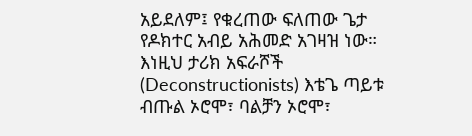አይደለም፤ የቁረጠው ፍለጠው ጌታ የዶክተር አብይ አሕመድ አገዛዝ ነው። እነዚህ ታሪክ አፍራሾች (Deconstructionists) እቴጌ ጣይቱ ብጡል ኦሮሞ፣ ባልቻን ኦሮሞ፣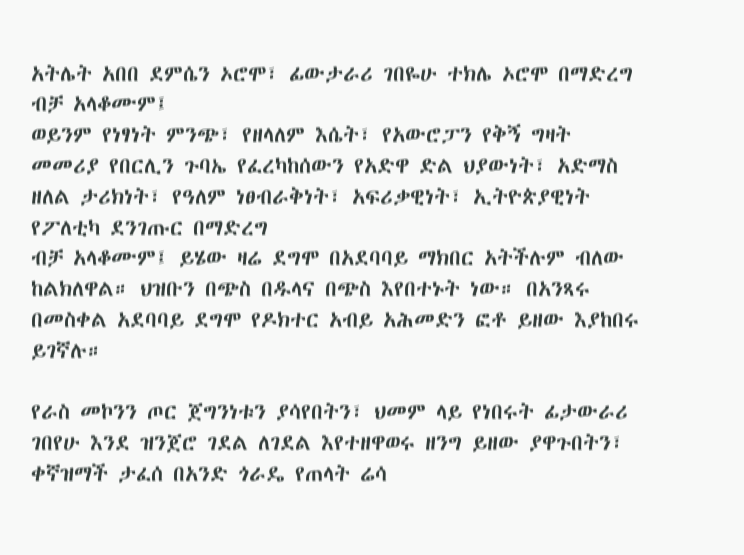አትሌት አበበ ደምሴን ኦሮሞ፣ ፊውታራሪ ገበዬሁ ተክሌ ኦሮሞ በማድረግ ብቻ አላቆሙም፤
ወይንም የነፃነት ምንጭ፣ የዘላለም እሴት፣ የአውሮፓን የቅኝ ግዛት መመሪያ የበርሊን ጉባኤ የፈረካከሰውን የአድዋ ድል ህያውነት፣ አድማስ ዘለል ታሪክነት፣ የዓለም ነፀብራቅነት፣ አፍሪቃዊነት፣ ኢትዮጵያዊነት የፖለቲካ ደንገጡር በማድረግ
ብቻ አላቆሙም፤ ይሄው ዛሬ ደግሞ በአደባባይ ማክበር አትችሉም ብለው ከልክለዋል። ህዝቡን በጭስ በዱላና በጭስ እየበተኑት ነው። በአንጻሩ በመስቀል አደባባይ ደግሞ የዶክተር አብይ አሕመድን ፎቶ ይዘው እያከበሩ ይገኛሉ።

የራስ መኮንን ጦር ጀግንነቱን ያሳየበትን፣ ህመም ላይ የነበሩት ፊታውራሪ ገበየሁ እንደ ዝንጀሮ ገደል ለገደል እየተዘዋወሩ ዘንግ ይዘው ያዋጉበትን፣ ቀኛዝማች ታፈሰ በአንድ ጎራዴ የጠላት ሬሳ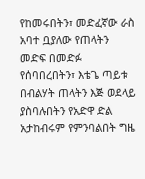የከመሩበትን፣ መድፈኛው ራስ አባተ ቧያለው የጠላትን መድፍ በመድፉ የሰባበረበትን፣ እቴጌ ጣይቱ በብልሃት ጠላትን እጅ ወደላይ ያስባሉበትን የአድዋ ድል አታከብሩም የምንባልበት ግዜ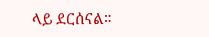ላይ ደርሰናል።